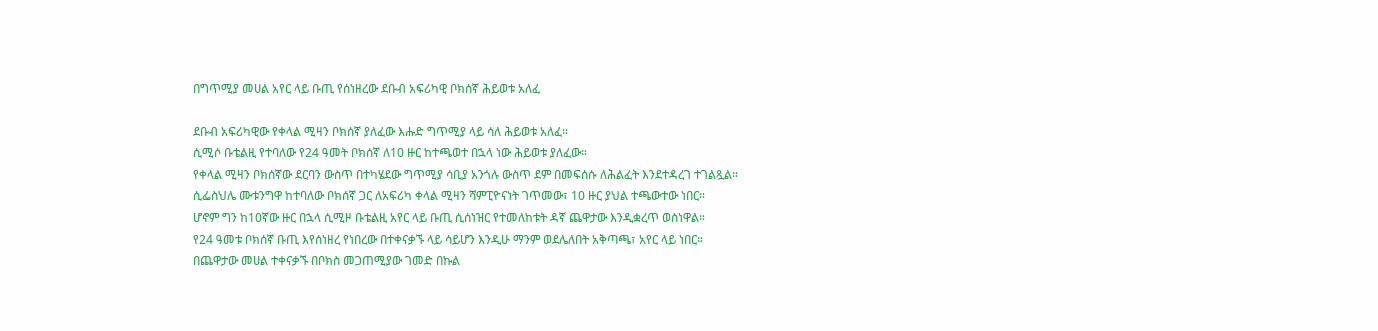በግጥሚያ መሀል አየር ላይ ቡጢ የሰነዘረው ደቡብ አፍሪካዊ ቦክሰኛ ሕይወቱ አለፈ

ደቡብ አፍሪካዊው የቀላል ሚዛን ቦክሰኛ ያለፈው እሑድ ግጥሚያ ላይ ሳለ ሕይወቱ አለፈ።
ሲሚሶ ቡቴልዚ የተባለው የ24 ዓመት ቦክሰኛ ለ10 ዙር ከተጫወተ በኋላ ነው ሕይወቱ ያለፈው።
የቀላል ሚዛን ቦክሰኛው ደርባን ውስጥ በተካሄደው ግጥሚያ ሳቢያ አንጎሉ ውስጥ ደም በመፍሰሱ ለሕልፈት እንደተዳረገ ተገልጿል።
ሲፌስህሌ ሙቱንግዋ ከተባለው ቦክሰኛ ጋር ለአፍሪካ ቀላል ሚዛን ሻምፒዮናነት ገጥመው፣ 10 ዙር ያህል ተጫውተው ነበር።
ሆኖም ግን ከ10ኛው ዙር በኋላ ሲሚዞ ቡቴልዚ አየር ላይ ቡጢ ሲሰነዝር የተመለከቱት ዳኛ ጨዋታው እንዲቋረጥ ወስነዋል።
የ24 ዓመቱ ቦክሰኛ ቡጢ እየሰነዘረ የነበረው በተቀናቃኙ ላይ ሳይሆን እንዲሁ ማንም ወደሌለበት አቅጣጫ፣ አየር ላይ ነበር።
በጨዋታው መሀል ተቀናቃኙ በቦክስ መጋጠሚያው ገመድ በኩል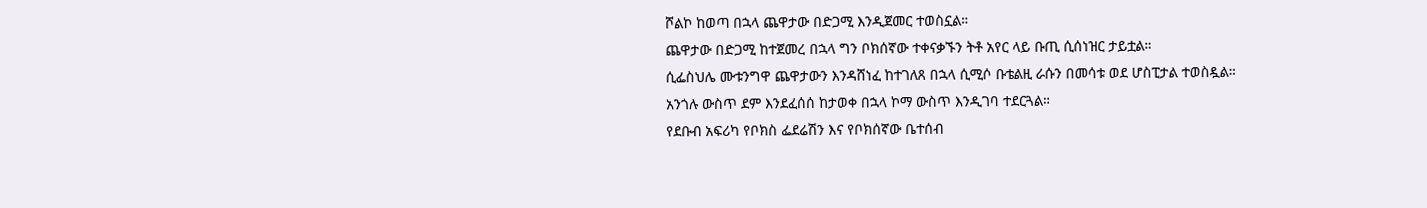ሾልኮ ከወጣ በኋላ ጨዋታው በድጋሚ እንዲጀመር ተወስኗል።
ጨዋታው በድጋሚ ከተጀመረ በኋላ ግን ቦክሰኛው ተቀናቃኙን ትቶ አየር ላይ ቡጢ ሲሰነዝር ታይቷል።
ሲፌስህሌ ሙቱንግዋ ጨዋታውን እንዳሸነፈ ከተገለጸ በኋላ ሲሚሶ ቡቴልዚ ራሱን በመሳቱ ወደ ሆስፒታል ተወስዷል።
አንጎሉ ውስጥ ደም እንደፈሰሰ ከታወቀ በኋላ ኮማ ውስጥ እንዲገባ ተደርጓል።
የደቡብ አፍሪካ የቦክስ ፌደሬሽን እና የቦክሰኛው ቤተሰብ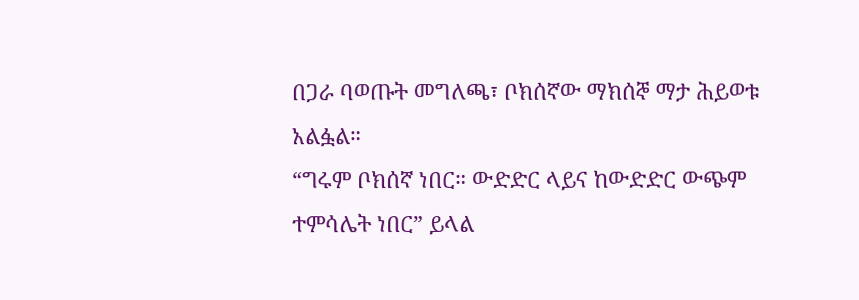በጋራ ባወጡት መግለጫ፣ ቦክሰኛው ማክሰኞ ማታ ሕይወቱ አልፏል።
“ግሩም ቦክሰኛ ነበር። ውድድር ላይና ከውድድር ውጭም ተምሳሌት ነበር” ይላል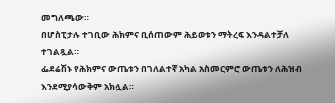መግለጫው።
በሆስፒታሉ ተገቢው ሕክምና ቢሰጠውም ሕይወቱን ማትረፍ እንዳልተቻለ ተገልጿል።
ፌደሬሽኑ የሕክምና ውጤቱን በገለልተኛ አካል አስመርምሮ ውጤቱን ለሕዝብ እንደሚያሳውቅም አክሏል።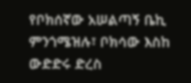የቦክሰኛው አሠልጣኝ ቤኪ ምንጎሜዝሉ፣ ቦክሳው እስከ ውድድሩ ድረስ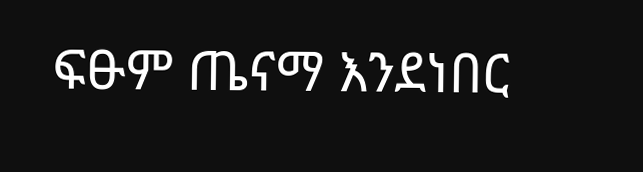ፍፁም ጤናማ እንደነበር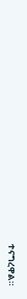ተናግረዋል።